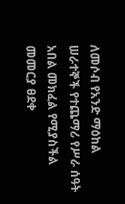ለመሶብ የአንድ ማዕከል ሠራተኞች የተጨማሪ የሥራ ሰዓት አበል መክፈል የሚያስችል መመርያ ፀደቀ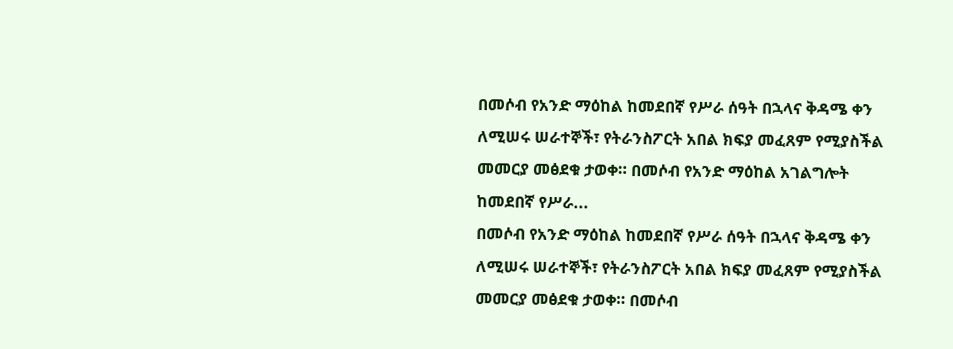በመሶብ የአንድ ማዕከል ከመደበኛ የሥራ ሰዓት በኋላና ቅዳሜ ቀን ለሚሠሩ ሠራተኞች፣ የትራንስፖርት አበል ክፍያ መፈጸም የሚያስችል መመርያ መፅደቁ ታወቀ። በመሶብ የአንድ ማዕከል አገልግሎት ከመደበኛ የሥራ...
በመሶብ የአንድ ማዕከል ከመደበኛ የሥራ ሰዓት በኋላና ቅዳሜ ቀን ለሚሠሩ ሠራተኞች፣ የትራንስፖርት አበል ክፍያ መፈጸም የሚያስችል መመርያ መፅደቁ ታወቀ። በመሶብ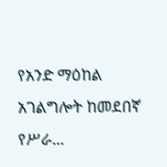የአንድ ማዕከል አገልግሎት ከመደበኛ የሥራ...